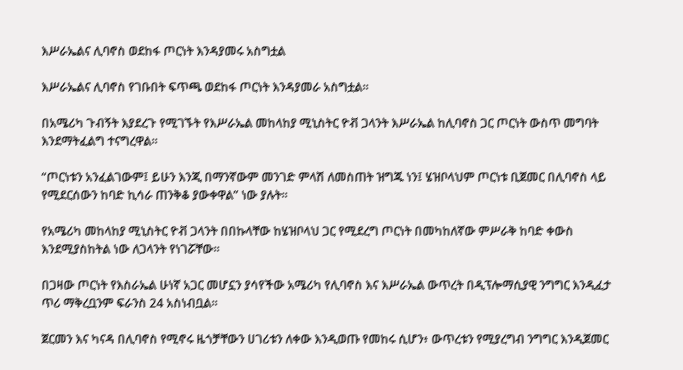እሥራኤልና ሊባኖስ ወደከፋ ጦርነት እንዳያመሩ አስግቷል

እሥራኤልና ሊባኖስ የገቡበት ፍጥጫ ወደከፋ ጦርነት እንዳያመራ አስግቷል።

በአሜሪካ ጉብኝት እያደረጉ የሚገኙት የእሥራኤል መከላከያ ሚኒስትር ዮቭ ጋላንት እሥራኤል ከሊባኖስ ጋር ጦርነት ውስጥ መግባት እንደማትፈልግ ተናግረዋል።

“ጦርነቱን አንፈልገውም፤ ይሁን እንጂ በማንኛውም መንገድ ምላሽ ለመስጠት ዝግጁ ነን፤ ሄዝቦላህም ጦርነቱ ቢጀመር በሊባኖስ ላይ የሚደርሰውን ከባድ ኪሳራ ጠንቅቆ ያውቀዋል” ነው ያሉት።

የአሜሪካ መከላከያ ሚኒስትር ዮቭ ጋላንት በበኩላቸው ከሄዝቦላህ ጋር የሚደረግ ጦርነት በመካከለኛው ምሥራቅ ከባድ ቀውስ እንደሚያስከትል ነው ለጋላንት የነገሯቸው።

በጋዛው ጦርነት የእስራኤል ሁነኛ አጋር መሆኗን ያሳየችው አሜሪካ የሊባኖስ እና እሥራኤል ውጥረት በዲፕሎማሲያዊ ንግግር እንዲፈታ ጥሪ ማቅረቧንም ፍራንስ 24 አስነብቧል።

ጀርመን እና ካናዳ በሊባኖስ የሚኖሩ ዜጎቻቸውን ሀገሪቱን ለቀው እንዲወጡ የመከሩ ሲሆን፥ ውጥረቱን የሚያረግብ ንግግር እንዲጀመር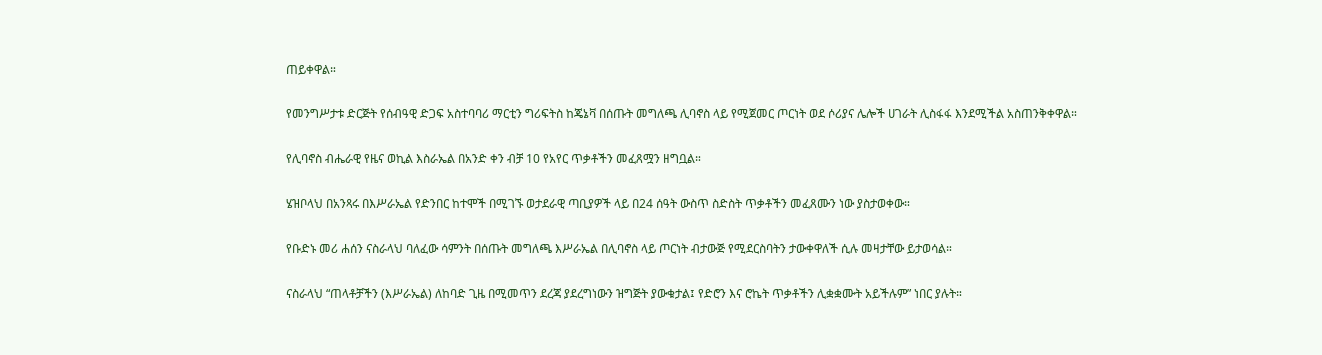ጠይቀዋል።

የመንግሥታቱ ድርጅት የሰብዓዊ ድጋፍ አስተባባሪ ማርቲን ግሪፍትስ ከጄኔቫ በሰጡት መግለጫ ሊባኖስ ላይ የሚጀመር ጦርነት ወደ ሶሪያና ሌሎች ሀገራት ሊስፋፋ እንደሚችል አስጠንቅቀዋል።

የሊባኖስ ብሔራዊ የዜና ወኪል እስራኤል በአንድ ቀን ብቻ 10 የአየር ጥቃቶችን መፈጸሟን ዘግቧል።

ሄዝቦላህ በአንጻሩ በእሥራኤል የድንበር ከተሞች በሚገኙ ወታደራዊ ጣቢያዎች ላይ በ24 ሰዓት ውስጥ ስድስት ጥቃቶችን መፈጸሙን ነው ያስታወቀው።

የቡድኑ መሪ ሐሰን ናስራላህ ባለፈው ሳምንት በሰጡት መግለጫ እሥራኤል በሊባኖስ ላይ ጦርነት ብታውጅ የሚደርስባትን ታውቀዋለች ሲሉ መዛታቸው ይታወሳል።

ናስራላህ “ጠላቶቻችን (እሥራኤል) ለከባድ ጊዜ በሚመጥን ደረጃ ያደረግነውን ዝግጅት ያውቁታል፤ የድሮን እና ሮኬት ጥቃቶችን ሊቋቋሙት አይችሉም” ነበር ያሉት።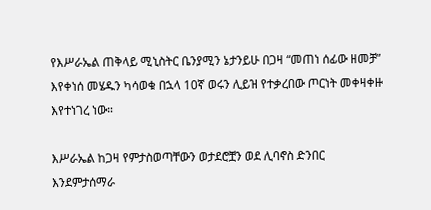የእሥራኤል ጠቅላይ ሚኒስትር ቤንያሚን ኔታንይሁ በጋዛ “መጠነ ሰፊው ዘመቻ” እየቀነሰ መሄዱን ካሳወቁ በኋላ 10ኛ ወሩን ሊይዝ የተቃረበው ጦርነት መቀዛቀዙ እየተነገረ ነው።

እሥራኤል ከጋዛ የምታስወጣቸውን ወታደሮቿን ወደ ሊባኖስ ድንበር እንደምታሰማራ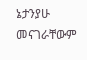ኔታንያሁ መናገራቸውም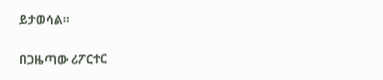ይታወሳል።

በጋዜጣው ሪፖርተር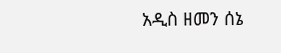አዲስ ዘመን ሰኔ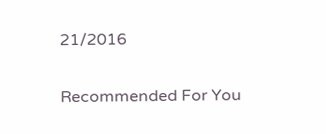21/2016

Recommended For You